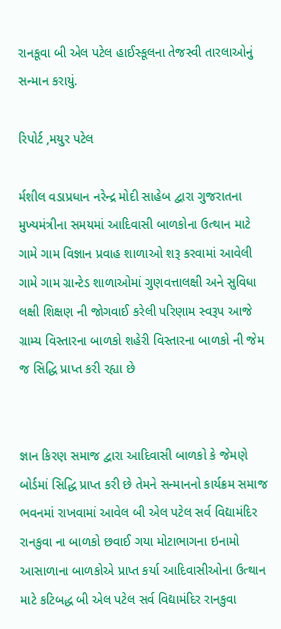રાનકૂવા બી એલ પટેલ હાઈસ્કૂલના તેજસ્વી તારલાઓનું સન્માન કરાયું.

રિપોર્ટ ,મયુર પટેલ

ર્મશીલ વડાપ્રધાન નરેન્દ્ર મોદી સાહેબ દ્વારા ગુજરાતના મુખ્યમંત્રીના સમયમાં આદિવાસી બાળકોના ઉત્થાન માટે ગામે ગામ વિજ્ઞાન પ્રવાહ શાળાઓ શરૂ કરવામાં આવેલી ગામે ગામ ગ્રાન્ટેડ શાળાઓમાં ગુણવત્તાલક્ષી અને સુવિધા લક્ષી શિક્ષણ ની જોગવાઈ કરેલી પરિણામ સ્વરૂપ આજે ગ્રામ્ય વિસ્તારના બાળકો શહેરી વિસ્તારના બાળકો ની જેમ જ સિદ્ધિ પ્રાપ્ત કરી રહ્યા છે


જ્ઞાન કિરણ સમાજ દ્વારા આદિવાસી બાળકો કે જેમણે બોર્ડમાં સિદ્ધિ પ્રાપ્ત કરી છે તેમને સન્માનનો કાર્યક્રમ સમાજ ભવનમાં રાખવામાં આવેલ બી એલ પટેલ સર્વ વિદ્યામંદિર રાનકુવા ના બાળકો છવાઈ ગયા મોટાભાગના ઇનામો આસાળાના બાળકોએ પ્રાપ્ત કર્યા આદિવાસીઓના ઉત્થાન માટે કટિબદ્ધ બી એલ પટેલ સર્વ વિદ્યામંદિર રાનકુવા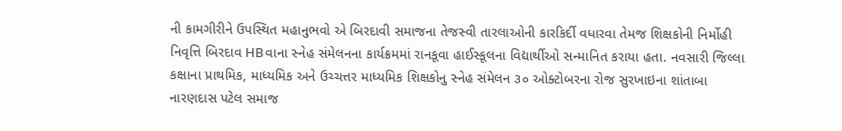ની કામગીરીને ઉપસ્થિત મહાનુભવો એ બિરદાવી સમાજના તેજસ્વી તારલાઓની કારકિર્દી વધારવા તેમજ શિક્ષકોની નિર્મોહી નિવૃત્તિ બિરદાવ HBવાના સ્નેહ સંમેલનના કાર્યક્રમમાં રાનકૂવા હાઈસ્કૂલના વિદ્યાર્થીઓ સન્માનિત કરાયા હતા. નવસારી જિલ્લા કક્ષાના પ્રાથમિક, માધ્યમિક અને ઉચ્ચત્તર માધ્યમિક શિક્ષકોનુ સ્નેહ સંમેલન ૩૦ ઓક્ટોબરના રોજ સુરખાઇના શાંતાબા નારણદાસ પટેલ સમાજ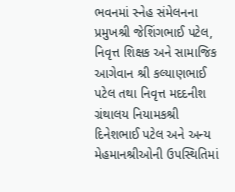ભવનમાં સ્નેહ સંમેલનના પ્રમુખશ્રી જેશિંગભાઈ પટેલ, નિવૃત્ત શિક્ષક અને સામાજિક આગેવાન શ્રી કલ્યાણભાઈ પટેલ તથા નિવૃત્ત મદદનીશ ગ્રંથાલય નિયામકશ્રી દિનેશભાઈ પટેલ અને અન્ય મેહમાનશ્રીઓની ઉપસ્થિતિમાં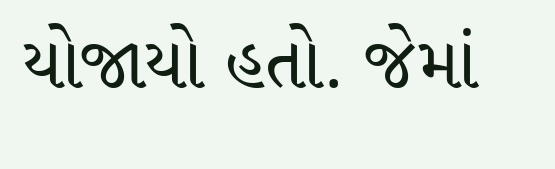યોજાયો હતો. જેમાં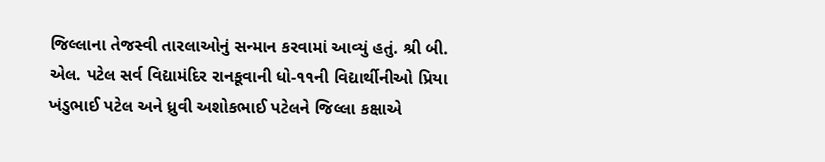જિલ્લાના તેજસ્વી તારલાઓનું સન્માન કરવામાં આવ્યું હતું. શ્રી બી. એલ. પટેલ સર્વ વિદ્યામંદિર રાનકૂવાની ધો-૧૧ની વિદ્યાર્થીનીઓ પ્રિયા ખંડુભાઈ પટેલ અને ધ્રુવી અશોકભાઈ પટેલને જિલ્લા કક્ષાએ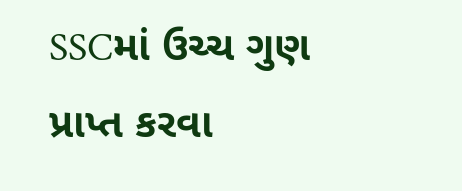SSCમાં ઉચ્ચ ગુણ પ્રાપ્ત કરવા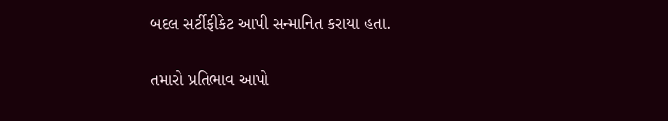બદલ સર્ટીફીકેટ આપી સન્માનિત કરાયા હતા.

તમારો પ્રતિભાવ આપો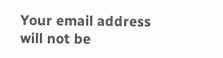Your email address will not be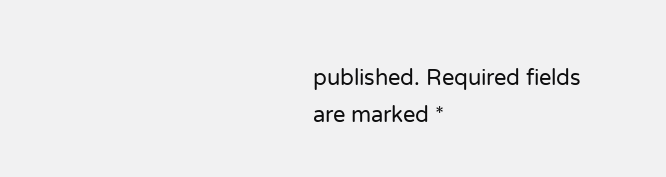published. Required fields are marked *